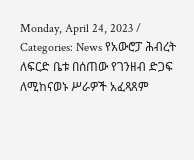Monday, April 24, 2023 / Categories: News የአውሮፓ ሕብረት ለፍርድ ቤቱ በሰጠው የገንዘብ ድጋፍ ለሚከናወኑ ሥራዎች አፈጻጸም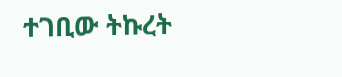ተገቢው ትኩረት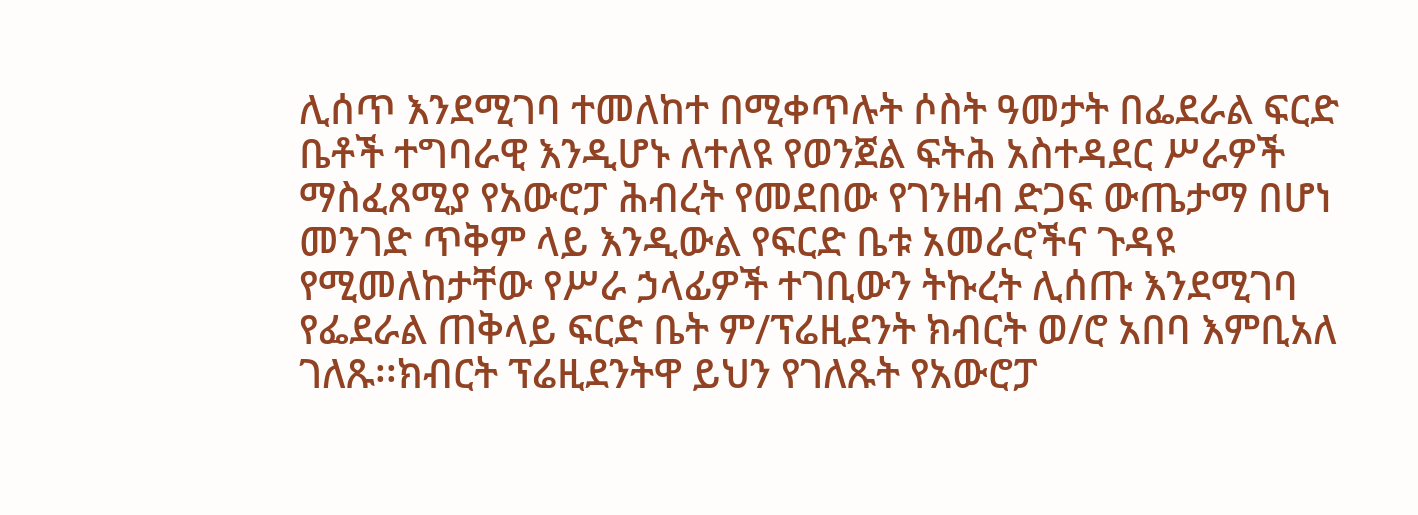ሊሰጥ እንደሚገባ ተመለከተ በሚቀጥሉት ሶስት ዓመታት በፌደራል ፍርድ ቤቶች ተግባራዊ እንዲሆኑ ለተለዩ የወንጀል ፍትሕ አስተዳደር ሥራዎች ማስፈጸሚያ የአውሮፓ ሕብረት የመደበው የገንዘብ ድጋፍ ውጤታማ በሆነ መንገድ ጥቅም ላይ እንዲውል የፍርድ ቤቱ አመራሮችና ጉዳዩ የሚመለከታቸው የሥራ ኃላፊዎች ተገቢውን ትኩረት ሊሰጡ እንደሚገባ የፌደራል ጠቅላይ ፍርድ ቤት ም/ፕሬዚደንት ክብርት ወ/ሮ አበባ እምቢአለ ገለጹ፡፡ክብርት ፕሬዚደንትዋ ይህን የገለጹት የአውሮፓ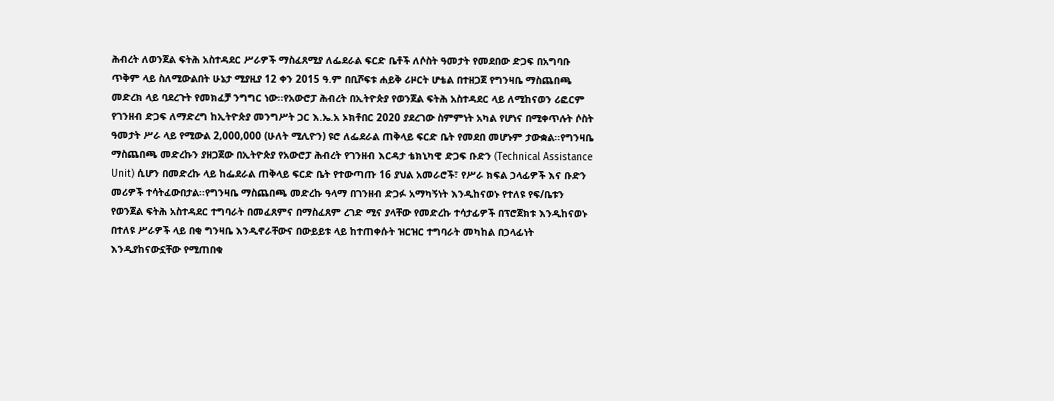ሕብረት ለወንጀል ፍትሕ አስተዳደር ሥራዎች ማስፈጸሚያ ለፌደራል ፍርድ ቤቶች ለሶስት ዓመታት የመደበው ድጋፍ በአግባቡ ጥቅም ላይ ስለሚውልበት ሁኔታ ሚያዚያ 12 ቀን 2015 ዓ.ም በቢሾፍቱ ሐይቅ ሪዞርት ሆቴል በተዘጋጀ የግንዛቤ ማስጨበጫ መድረክ ላይ ባደረጉት የመክፈቻ ንግግር ነው፡፡የአውሮፓ ሕብረት በኢትዮጵያ የወንጀል ፍትሕ አስተዳደር ላይ ለሚከናወን ሪፎርም የገንዘብ ድጋፍ ለማድረግ ከኢትዮጵያ መንግሥት ጋር እ.ኤ.አ ኦክቶበር 2020 ያደረገው ስምምነት አካል የሆነና በሚቀጥሉት ሶስት ዓመታት ሥራ ላይ የሚውል 2,000,000 (ሁለት ሚሊዮን) ዩሮ ለፌደራል ጠቅላይ ፍርድ ቤት የመደበ መሆኑም ታውቋል፡፡የግንዛቤ ማስጨበጫ መድረኩን ያዘጋጀው በኢትዮጵያ የአውሮፓ ሕብረት የገንዘብ እርዳታ ቴክኒካዊ ድጋፍ ቡድን (Technical Assistance Unit) ሲሆን በመድረኩ ላይ ከፌደራል ጠቅላይ ፍርድ ቤት የተውጣጡ 16 ያህል አመራሮች፣ የሥራ ክፍል ኃላፊዎች እና ቡድን መሪዎች ተሳትፈውበታል፡፡የግንዛቤ ማስጨበጫ መድረኩ ዓላማ በገንዘብ ድጋፉ አማካኝነት እንዲከናወኑ የተለዩ የፍ/ቤቱን የወንጀል ፍትሕ አስተዳደር ተግባራት በመፈጸምና በማስፈጸም ረገድ ሚና ያላቸው የመድረኩ ተሳታፊዎች በፕሮጀክቱ እንዲከናወኑ በተለዩ ሥራዎች ላይ በቂ ግንዛቤ እንዲኖራቸውና በውይይቱ ላይ ከተጠቀሱት ዝርዝር ተግባራት መካከል በኃላፊነት እንዲያከናውኗቸው የሚጠበቁ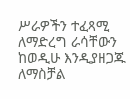ሥራዎችን ተፈጻሚ ለማድረግ ራሳቸውን ከወዲሁ እንዲያዘጋጁ ለማስቻል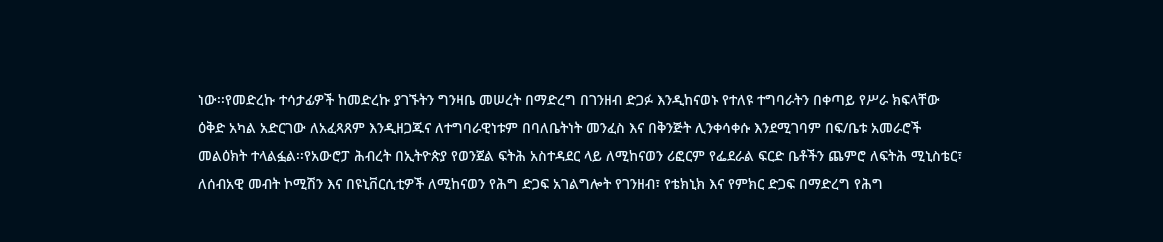ነው፡፡የመድረኩ ተሳታፊዎች ከመድረኩ ያገኙትን ግንዛቤ መሠረት በማድረግ በገንዘብ ድጋፉ እንዲከናወኑ የተለዩ ተግባራትን በቀጣይ የሥራ ክፍላቸው ዕቅድ አካል አድርገው ለአፈጻጸም እንዲዘጋጁና ለተግባራዊነቱም በባለቤትነት መንፈስ እና በቅንጅት ሊንቀሳቀሱ እንደሚገባም በፍ/ቤቱ አመራሮች መልዕክት ተላልፏል፡፡የአውሮፓ ሕብረት በኢትዮጵያ የወንጀል ፍትሕ አስተዳደር ላይ ለሚከናወን ሪፎርም የፌደራል ፍርድ ቤቶችን ጨምሮ ለፍትሕ ሚኒስቴር፣ ለሰብአዊ መብት ኮሚሽን እና በዩኒቨርሲቲዎች ለሚከናወን የሕግ ድጋፍ አገልግሎት የገንዘብ፣ የቴክኒክ እና የምክር ድጋፍ በማድረግ የሕግ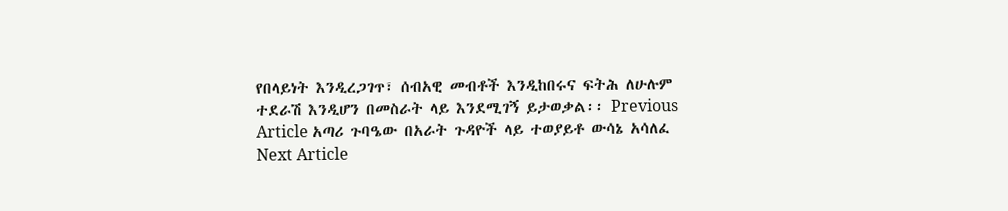የበላይነት እንዲረጋገጥ፣ ሰብአዊ መብቶች እንዲከበሩና ፍትሕ ለሁሉም ተደራሽ እንዲሆን በመስራት ላይ እንደሚገኝ ይታወቃል፡፡ Previous Article አጣሪ ጉባዔው በአራት ጉዳዮች ላይ ተወያይቶ ውሳኔ አሳለፈ Next Article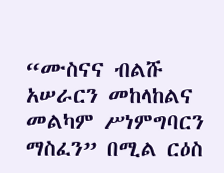“ሙስናና ብልሹ አሠራርን መከላከልና መልካም ሥነምግባርን ማስፈን” በሚል ርዕስ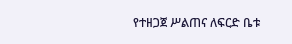የተዘጋጀ ሥልጠና ለፍርድ ቤቱ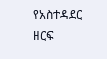የአስተዳደር ዘርፍ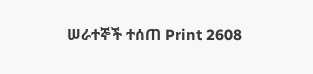ሠራተኞች ተሰጠ Print 2608